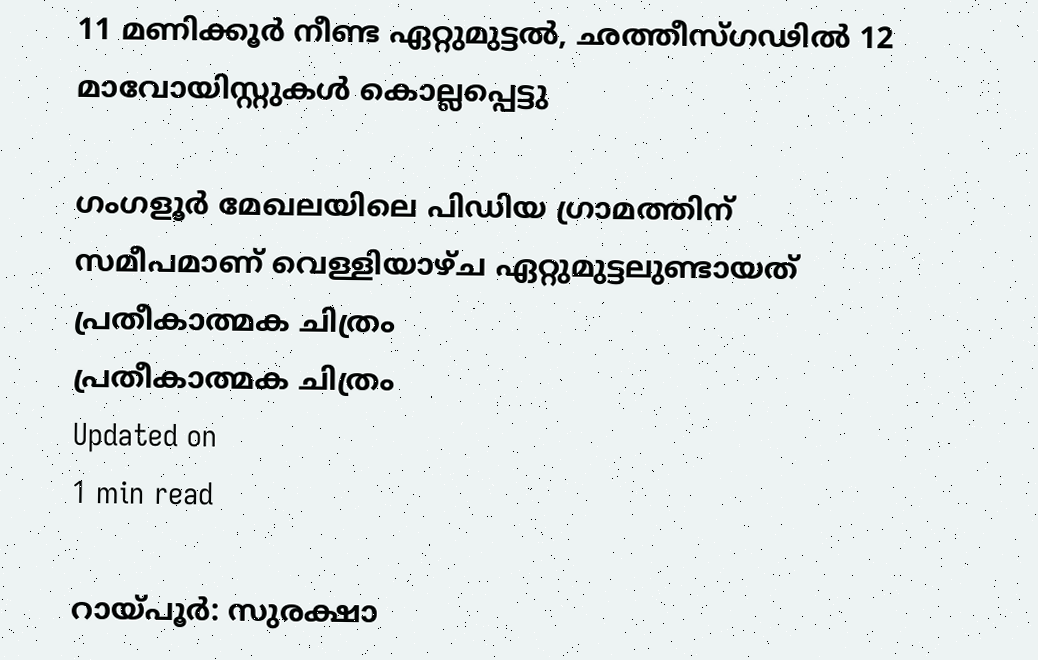11 മണിക്കൂര്‍ നീണ്ട ഏറ്റുമുട്ടല്‍, ഛത്തീസ്ഗഢില്‍ 12 മാവോയിസ്റ്റുകള്‍ കൊല്ലപ്പെട്ടു

ഗംഗളൂര്‍ മേഖലയിലെ പിഡിയ ഗ്രാമത്തിന് സമീപമാണ് വെള്ളിയാഴ്ച ഏറ്റുമുട്ടലുണ്ടായത്
പ്രതീകാത്മക ചിത്രം
പ്രതീകാത്മക ചിത്രം
Updated on
1 min read

റായ്പൂര്‍: സുരക്ഷാ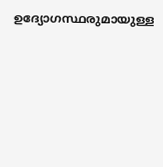ഉദ്യോഗസ്ഥരുമായുള്ള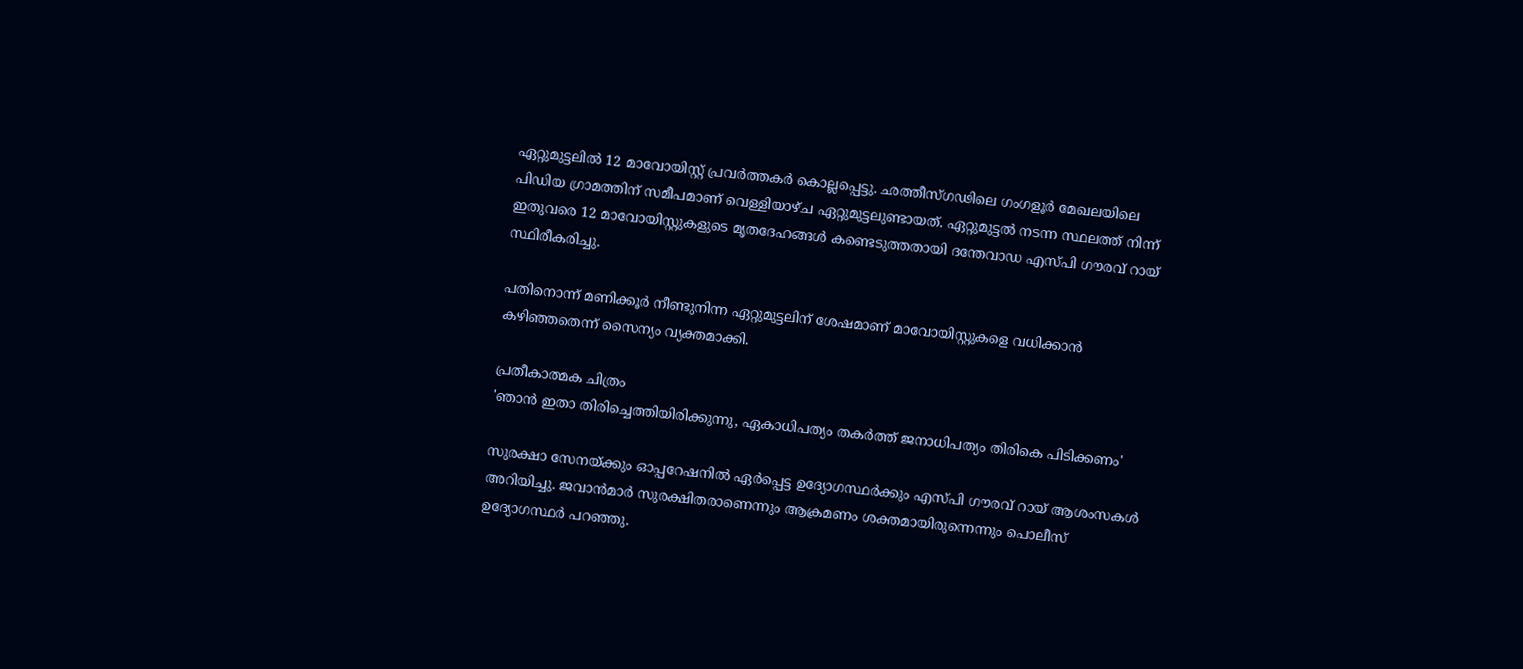ഏറ്റുമുട്ടലില്‍ 12 മാവോയിസ്റ്റ് പ്രവര്‍ത്തകര്‍ കൊല്ലപ്പെട്ടു. ഛത്തീസ്ഗഢിലെ ഗംഗളൂര്‍ മേഖലയിലെ പിഡിയ ഗ്രാമത്തിന് സമീപമാണ് വെള്ളിയാഴ്ച ഏറ്റുമുട്ടലുണ്ടായത്. ഏറ്റുമുട്ടല്‍ നടന്ന സ്ഥലത്ത് നിന്ന് ഇതുവരെ 12 മാവോയിസ്റ്റുകളുടെ മൃതദേഹങ്ങള്‍ കണ്ടെടുത്തതായി ദന്തേവാഡ എസ്പി ഗൗരവ് റായ് സ്ഥിരീകരിച്ചു.

പതിനൊന്ന് മണിക്കൂര്‍ നീണ്ടുനിന്ന ഏറ്റുമുട്ടലിന് ശേഷമാണ് മാവോയിസ്റ്റുകളെ വധിക്കാന്‍ കഴിഞ്ഞതെന്ന് സൈന്യം വ്യക്തമാക്കി.

പ്രതീകാത്മക ചിത്രം
'ഞാന്‍ ഇതാ തിരിച്ചെത്തിയിരിക്കുന്നു, ഏകാധിപത്യം തകര്‍ത്ത് ജനാധിപത്യം തിരികെ പിടിക്കണം'

സുരക്ഷാ സേനയ്ക്കും ഓപ്പറേഷനില്‍ ഏര്‍പ്പെട്ട ഉദ്യോഗസ്ഥര്‍ക്കും എസ്പി ഗൗരവ് റായ് ആശംസകള്‍ അറിയിച്ചു. ജവാന്‍മാര്‍ സുരക്ഷിതരാണെന്നും ആക്രമണം ശക്തമായിരുന്നെന്നും പൊലീസ് ഉദ്യോഗസ്ഥര്‍ പറഞ്ഞു.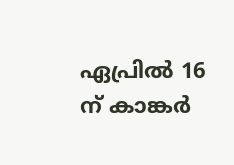ഏപ്രില്‍ 16 ന് കാങ്കര്‍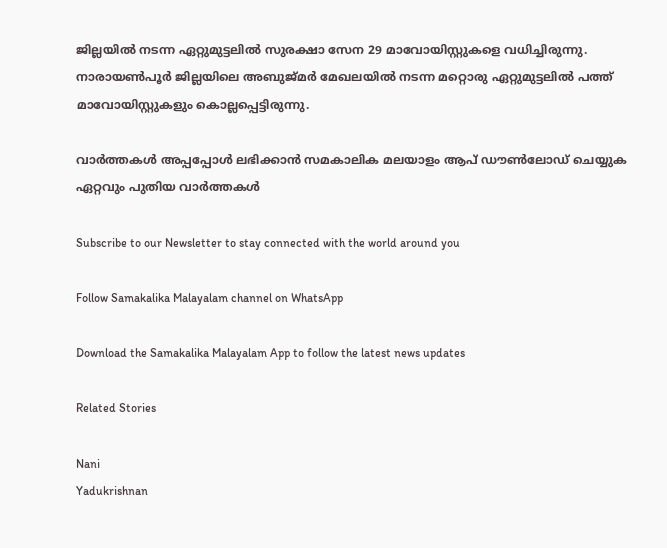ജില്ലയില്‍ നടന്ന ഏറ്റുമുട്ടലില്‍ സുരക്ഷാ സേന 29 മാവോയിസ്റ്റുകളെ വധിച്ചിരുന്നു. നാരായണ്‍പൂര്‍ ജില്ലയിലെ അബുജ്മര്‍ മേഖലയില്‍ നടന്ന മറ്റൊരു ഏറ്റുമുട്ടലില്‍ പത്ത് മാവോയിസ്റ്റുകളും കൊല്ലപ്പെട്ടിരുന്നു.

വാര്‍ത്തകള്‍ അപ്പപ്പോള്‍ ലഭിക്കാന്‍ സമകാലിക മലയാളം ആപ് ഡൗണ്‍ലോഡ് ചെയ്യുക ഏറ്റവും പുതിയ വാര്‍ത്തകള്‍

Subscribe to our Newsletter to stay connected with the world around you

Follow Samakalika Malayalam channel on WhatsApp

Download the Samakalika Malayalam App to follow the latest news updates

Related Stories

Nani
Yadukrishnan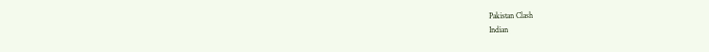Pakistan Clash
Indian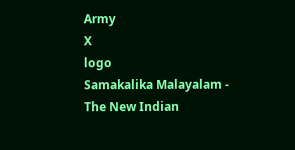Army
X
logo
Samakalika Malayalam - The New Indian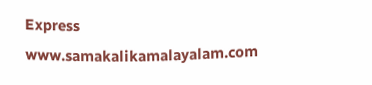Express
www.samakalikamalayalam.com